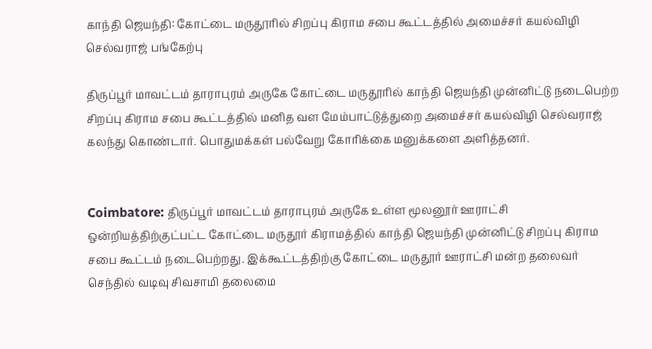காந்தி ஜெயந்தி: கோட்டை மருதூரில் சிறப்பு கிராம சபை கூட்டத்தில் அமைச்சர் கயல்விழி செல்வராஜ் பங்கேற்பு

திருப்பூர் மாவட்டம் தாராபுரம் அருகே கோட்டை மருதூரில் காந்தி ஜெயந்தி முன்னிட்டு நடைபெற்ற சிறப்பு கிராம சபை கூட்டத்தில் மனித வள மேம்பாட்டுத்துறை அமைச்சர் கயல்விழி செல்வராஜ் கலந்து கொண்டார். பொதுமக்கள் பல்வேறு கோரிக்கை மனுக்களை அளித்தனர்.


Coimbatore: திருப்பூர் மாவட்டம் தாராபுரம் அருகே உள்ள மூலனூர் ஊராட்சி ஒன்றியத்திற்குட்பட்ட கோட்டை மருதூர் கிராமத்தில் காந்தி ஜெயந்தி முன்னிட்டு சிறப்பு கிராம சபை கூட்டம் நடைபெற்றது. இக்கூட்டத்திற்கு கோட்டை மருதூர் ஊராட்சி மன்ற தலைவர் செந்தில் வடிவு சிவசாமி தலைமை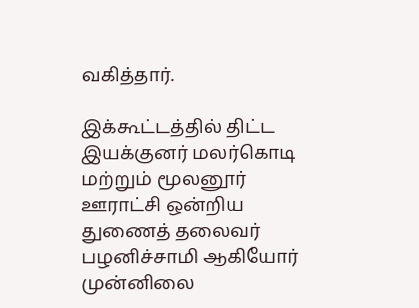வகித்தார்.

இக்கூட்டத்தில் திட்ட இயக்குனர் மலர்கொடி மற்றும் மூலனூர் ஊராட்சி ஒன்றிய துணைத் தலைவர் பழனிச்சாமி ஆகியோர் முன்னிலை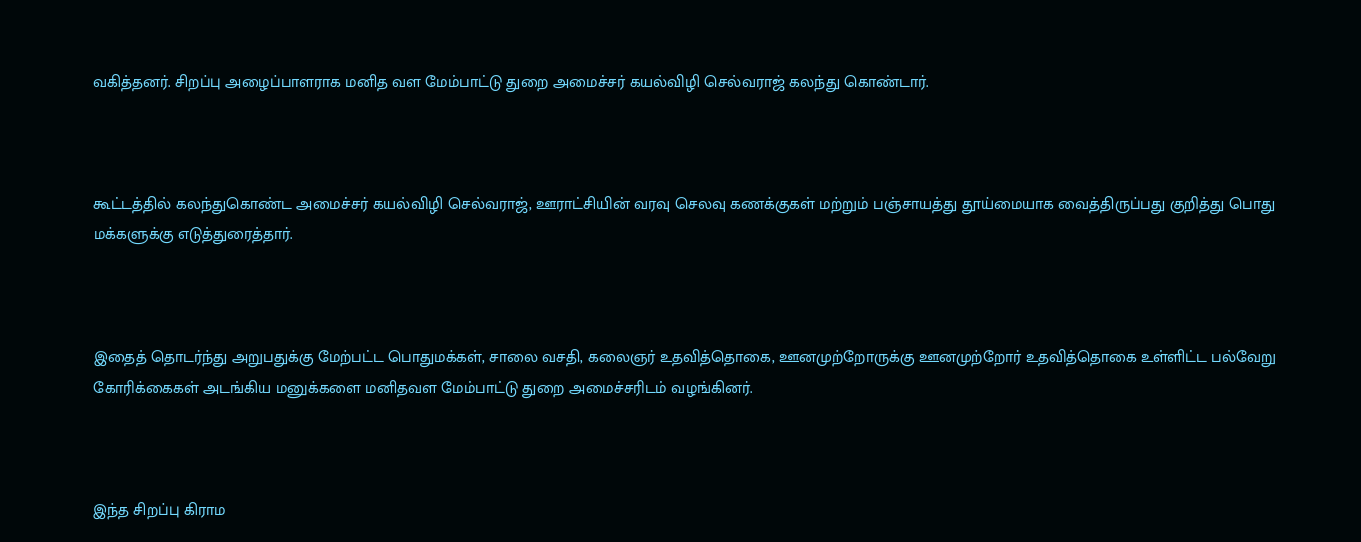வகித்தனர். சிறப்பு அழைப்பாளராக மனித வள மேம்பாட்டு துறை அமைச்சர் கயல்விழி செல்வராஜ் கலந்து கொண்டார்.



கூட்டத்தில் கலந்துகொண்ட அமைச்சர் கயல்விழி செல்வராஜ், ஊராட்சியின் வரவு செலவு கணக்குகள் மற்றும் பஞ்சாயத்து தூய்மையாக வைத்திருப்பது குறித்து பொது மக்களுக்கு எடுத்துரைத்தார்.



இதைத் தொடர்ந்து அறுபதுக்கு மேற்பட்ட பொதுமக்கள், சாலை வசதி, கலைஞர் உதவித்தொகை, ஊனமுற்றோருக்கு ஊனமுற்றோர் உதவித்தொகை உள்ளிட்ட பல்வேறு கோரிக்கைகள் அடங்கிய மனுக்களை மனிதவள மேம்பாட்டு துறை அமைச்சரிடம் வழங்கினர்.



இந்த சிறப்பு கிராம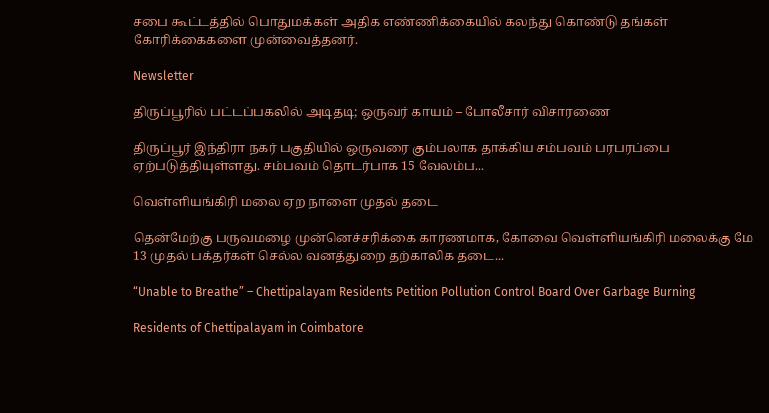சபை கூட்டத்தில் பொதுமக்கள் அதிக எண்ணிக்கையில் கலந்து கொண்டு தங்கள் கோரிக்கைகளை முன்வைத்தனர்.

Newsletter

திருப்பூரில் பட்டப்பகலில் அடிதடி; ஒருவர் காயம் – போலீசார் விசாரணை

திருப்பூர் இந்திரா நகர் பகுதியில் ஒருவரை கும்பலாக தாக்கிய சம்பவம் பரபரப்பை ஏற்படுத்தியுள்ளது. சம்பவம் தொடர்பாக 15 வேலம்ப...

வெள்ளியங்கிரி மலை ஏற நாளை முதல் தடை

தென்மேற்கு பருவமழை முன்னெச்சரிக்கை காரணமாக, கோவை வெள்ளியங்கிரி மலைக்கு மே 13 முதல் பக்தர்கள் செல்ல வனத்துறை தற்காலிக தடை...

“Unable to Breathe” – Chettipalayam Residents Petition Pollution Control Board Over Garbage Burning

Residents of Chettipalayam in Coimbatore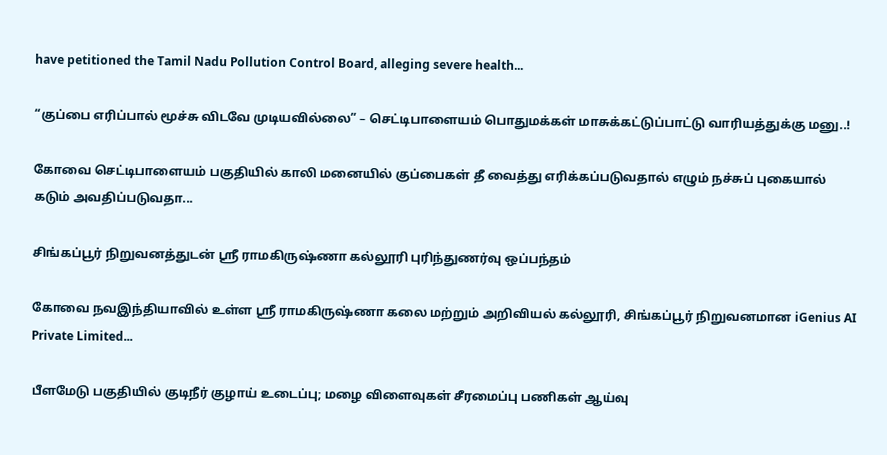have petitioned the Tamil Nadu Pollution Control Board, alleging severe health...

“குப்பை எரிப்பால் மூச்சு விடவே முடியவில்லை” – செட்டிபாளையம் பொதுமக்கள் மாசுக்கட்டுப்பாட்டு வாரியத்துக்கு மனு..!

கோவை செட்டிபாளையம் பகுதியில் காலி மனையில் குப்பைகள் தீ வைத்து எரிக்கப்படுவதால் எழும் நச்சுப் புகையால் கடும் அவதிப்படுவதா...

சிங்கப்பூர் நிறுவனத்துடன் ஸ்ரீ ராமகிருஷ்ணா கல்லூரி புரிந்துணர்வு ஒப்பந்தம்

கோவை நவஇந்தியாவில் உள்ள ஸ்ரீ ராமகிருஷ்ணா கலை மற்றும் அறிவியல் கல்லூரி, சிங்கப்பூர் நிறுவனமான iGenius AI Private Limited...

பீளமேடு பகுதியில் குடிநீர் குழாய் உடைப்பு; மழை விளைவுகள் சீரமைப்பு பணிகள் ஆய்வு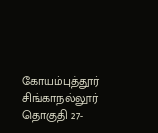கோயம்புத்தூர் சிங்காநல்லூர் தொகுதி 27-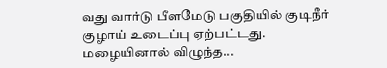வது வார்டு பீளமேடு பகுதியில் குடிநீர் குழாய் உடைப்பு ஏற்பட்டது. மழையினால் விழுந்த...